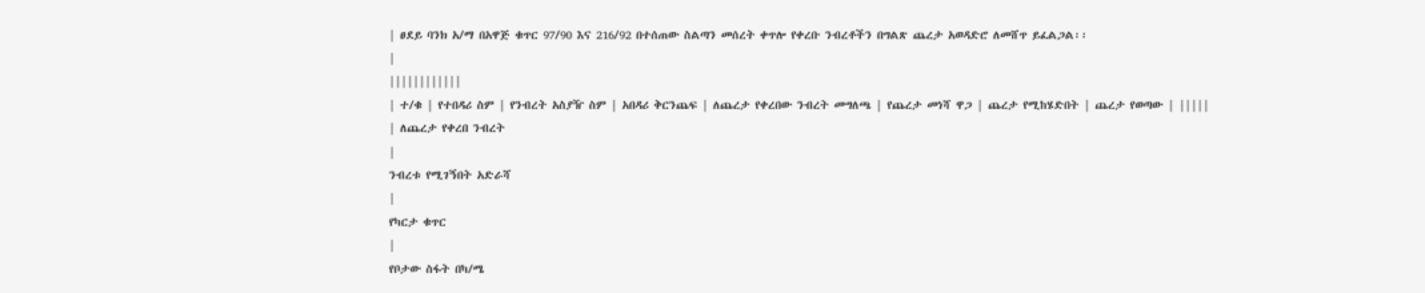| ፀደይ ባንክ አ/ማ በአዋጅ ቁጥር 97/90 እና 216/92 በተሰጠው ስልጣን መሰረት ቀጥሎ የቀረቡ ንብረቶችን በግልጽ ጨረታ አወዳድሮ ለመሸጥ ይፈልጋል፡፡
|
||||||||||||
| ተ/ቁ | የተበዳሪ ስም | የንብረት አስያዥ ስም | አበዳሪ ቅርንጨፍ | ለጨረታ የቀረበው ንብረት መግለጫ | የጨረታ መነሻ ዋጋ | ጨረታ የሚከሄድበት | ጨረታ የወጣው | |||||
| ለጨረታ የቀረበ ንብረት
|
ንብረቱ የሚገኝበት አድራሻ
|
የካርታ ቁጥር
|
የቦታው ስፋት በካ/ሜ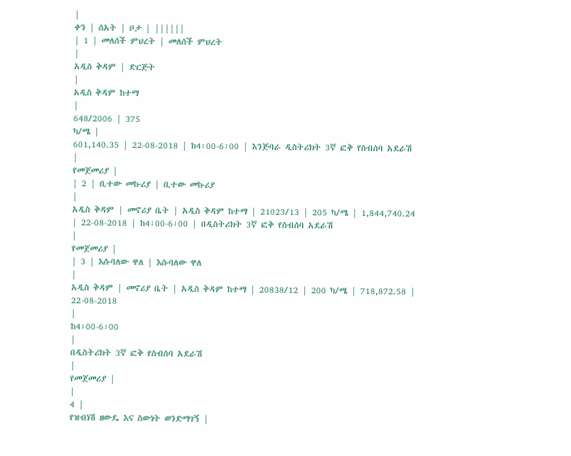|
ቀን | ሰአት | ቦታ | ||||||
| 1 | መለሰች ምህረት | መለሰች ምህረት
|
አዲስ ቅዳም | ድርጅት
|
አዲስ ቅዳም ከተማ
|
648/2006 | 375
ካ/ሜ |
601,140.35 | 22-08-2018 | ከ4፡00-6፡00 | እንጅባራ ዲስትሪክት 3ኛ ፎቅ የስብሰባ አደራሽ
|
የመጀመሪያ |
| 2 | ቢተው መኩሪያ | ቢተው መኩሪያ
|
አዲስ ቅዳም | መኖሪያ ቤት | አዲስ ቅዳም ከተማ | 21023/13 | 205 ካ/ሜ | 1,844,740.24 | 22-08-2018 | ከ4፡00-6፡00 | በዲስትሪክት 3ኛ ፎቅ የስብሰባ አደራሽ
|
የመጀመሪያ |
| 3 | እሱባለው ዋለ | እሱባለው ዋለ
|
አዲስ ቅዳም | መኖሪያ ቤት | አዲስ ቅዳም ከተማ | 20838/12 | 200 ካ/ሜ | 718,872.58 | 22-08-2018
|
ከ4፡00-6፡00
|
በዲስትሪክት 3ኛ ፎቅ የስብሰባ አደራሽ
|
የመጀመሪያ |
|
4 |
የዝብነሽ ዘውዴ እና ስውነት ወንድማገኝ |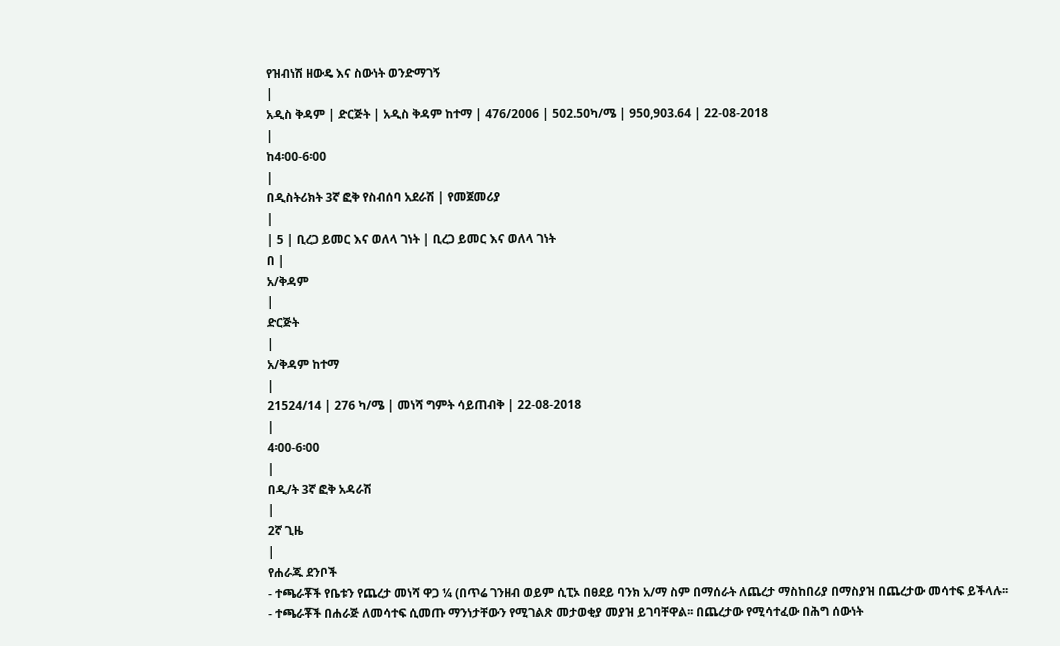የዝብነሽ ዘውዴ እና ስውነት ወንድማገኝ
|
አዲስ ቅዳም | ድርጅት | አዲስ ቅዳም ከተማ | 476/2006 | 502.50ካ/ሜ | 950,903.64 | 22-08-2018
|
ከ4፡00-6፡00
|
በዲስትሪክት 3ኛ ፎቅ የስብሰባ አደራሽ | የመጀመሪያ
|
| 5 | ቢረጋ ይመር እና ወለላ ገነት | ቢረጋ ይመር እና ወለላ ገነት
በ |
አ/ቅዳም
|
ድርጅት
|
አ/ቅዳም ከተማ
|
21524/14 | 276 ካ/ሜ | መነሻ ግምት ሳይጠብቅ | 22-08-2018
|
4፡00-6፡00
|
በዲ/ት 3ኛ ፎቅ አዳራሽ
|
2ኛ ጊዜ
|
የሐራጁ ደንቦች
- ተጫራቾች የቤቱን የጨረታ መነሻ ዋጋ ¼ (በጥሬ ገንዘብ ወይም ሲፒኦ በፀደይ ባንክ አ/ማ ስም በማሰራት ለጨረታ ማስከበሪያ በማስያዝ በጨረታው መሳተፍ ይችላሉ፡፡
- ተጫራቾች በሐራጅ ለመሳተፍ ሲመጡ ማንነታቸውን የሚገልጽ መታወቂያ መያዝ ይገባቸዋል፡፡ በጨረታው የሚሳተፈው በሕግ ሰውነት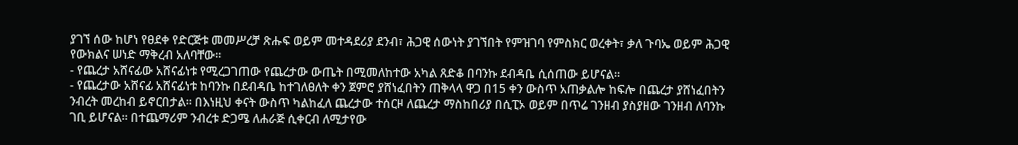ያገኘ ሰው ከሆነ የፀደቀ የድርጅቱ መመሥረቻ ጽሑፍ ወይም መተዳደሪያ ደንብ፣ ሕጋዊ ሰውነት ያገኘበት የምዝገባ የምስክር ወረቀት፣ ቃለ ጉባኤ ወይም ሕጋዊ የውክልና ሠነድ ማቅረብ አለባቸው፡፡
- የጨረታ አሸናፊው አሸናፊነቱ የሚረጋገጠው የጨረታው ውጤት በሚመለከተው አካል ጸድቆ በባንኩ ደብዳቤ ሲሰጠው ይሆናል፡፡
- የጨረታው አሸናፊ አሸናፊነቱ ከባንኩ በደብዳቤ ከተገለፀለት ቀን ጀምሮ ያሸነፈበትን ጠቅላላ ዋጋ በ15 ቀን ውስጥ አጠቃልሎ ከፍሎ በጨረታ ያሸነፈበትን ንብረት መረከብ ይኖርበታል፡፡ በእነዚህ ቀናት ውስጥ ካልከፈለ ጨረታው ተሰርዞ ለጨረታ ማስከበሪያ በሲፒኦ ወይም በጥሬ ገንዘብ ያስያዘው ገንዘብ ለባንኩ ገቢ ይሆናል፡፡ በተጨማሪም ንብረቱ ድጋሜ ለሐራጅ ሲቀርብ ለሚታየው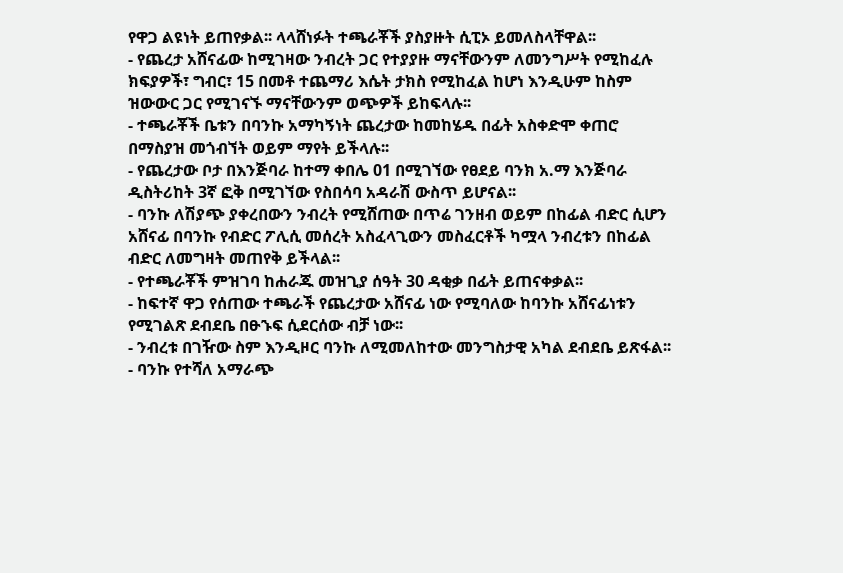የዋጋ ልዩነት ይጠየቃል፡፡ ላላሸነፉት ተጫራቾች ያስያዙት ሲፒኦ ይመለስላቸዋል፡፡
- የጨረታ አሸናፊው ከሚገዛው ንብረት ጋር የተያያዙ ማናቸውንም ለመንግሥት የሚከፈሉ ክፍያዎች፣ ግብር፣ 15 በመቶ ተጨማሪ እሴት ታክስ የሚከፈል ከሆነ እንዲሁም ከስም ዝውውር ጋር የሚገናኙ ማናቸውንም ወጭዎች ይከፍላሉ፡፡
- ተጫራቾች ቤቱን በባንኩ አማካኝነት ጨረታው ከመከሄዱ በፊት አስቀድሞ ቀጠሮ በማስያዝ መጎብኘት ወይም ማየት ይችላሉ፡፡
- የጨረታው ቦታ በእንጅባራ ከተማ ቀበሌ 01 በሚገኘው የፀደይ ባንክ አ.ማ እንጅባራ ዲስትሪከት 3ኛ ፎቅ በሚገኘው የስበሳባ አዳራሽ ውስጥ ይሆናል፡፡
- ባንኩ ለሽያጭ ያቀረበውን ንብረት የሚሸጠው በጥሬ ገንዘብ ወይም በከፊል ብድር ሲሆን አሸናፊ በባንኩ የብድር ፖሊሲ መሰረት አስፈላጊውን መስፈርቶች ካሟላ ንብረቱን በከፊል ብድር ለመግዛት መጠየቅ ይችላል፡፡
- የተጫራቾች ምዝገባ ከሐራጁ መዝጊያ ሰዓት 30 ዳቂቃ በፊት ይጠናቀቃል፡፡
- ከፍተኛ ዋጋ የሰጠው ተጫራች የጨረታው አሸናፊ ነው የሚባለው ከባንኩ አሸናፊነቱን የሚገልጽ ደብደቤ በፁኁፍ ሲደርሰው ብቻ ነው፡፡
- ንብረቱ በገዥው ስም እንዲዞር ባንኩ ለሚመለከተው መንግስታዊ አካል ደብደቤ ይጽፋል፡፡
- ባንኩ የተሻለ አማራጭ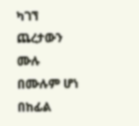ካገኘ ጨረታውን ሙሉ በሙሉም ሆነ በከፊል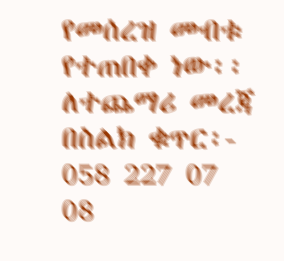የመሰረዝ መብቱ የተጠበቀ ነው፡፡
ለተጨማሪ መረጃ በስልክ ቁጥር፡- 058 227 07 08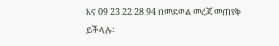እና 09 23 22 28 94 በመደወል መረጃ መጠየቅ ይችላሉ፡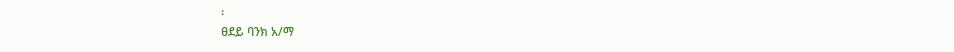፡
ፀደይ ባንክ አ/ማ